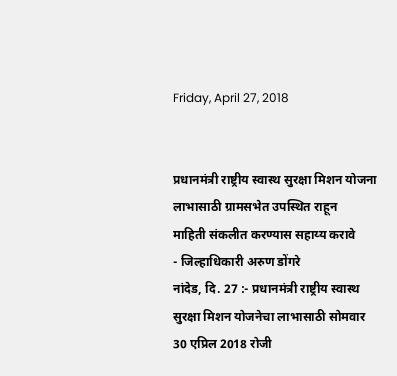Friday, April 27, 2018


प्रधानमंत्री राष्ट्रीय स्वास्थ सुरक्षा मिशन योजना
लाभासाठी ग्रामसभेत उपस्थित राहून
माहिती संकलीत करण्यास सहाय्य करावे
- जिल्हाधिकारी अरुण डोंगरे
नांदेड, दि. 27 :- प्रधानमंत्री राष्ट्रीय स्वास्थ सुरक्षा मिशन योजनेचा लाभासाठी सोमवार 30 एप्रिल 2018 रोजी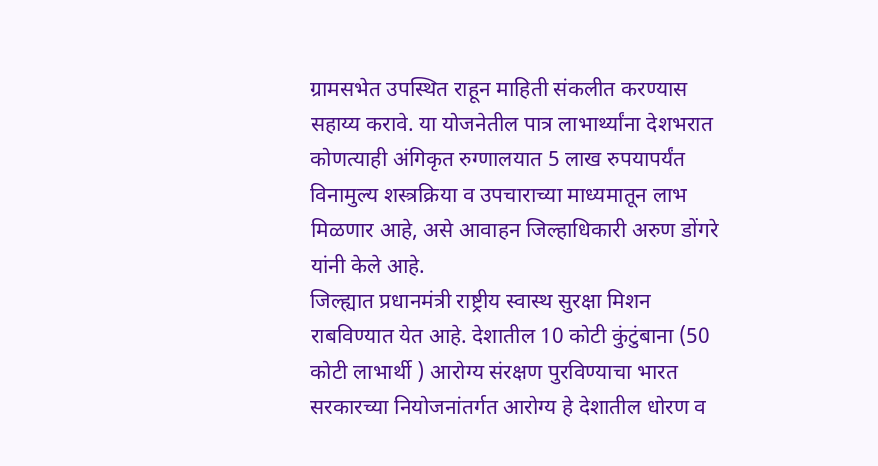ग्रामसभेत उपस्थित राहून माहिती संकलीत करण्यास सहाय्य करावे. या योजनेतील पात्र लाभार्थ्यांना देशभरात कोणत्याही अंगिकृत रुग्णालयात 5 लाख रुपयापर्यंत विनामुल्य शस्त्रक्रिया व उपचाराच्या माध्यमातून लाभ मिळणार आहे, असे आवाहन जिल्हाधिकारी अरुण डोंगरे यांनी केले आहे.
जिल्ह्यात प्रधानमंत्री राष्ट्रीय स्वास्थ सुरक्षा मिशन राबविण्यात येत आहे. देशातील 10 कोटी कुंटुंबाना (50 कोटी लाभार्थी ) आरोग्य संरक्षण पुरविण्याचा भारत सरकारच्या नियोजनांतर्गत आरोग्य हे देशातील धोरण व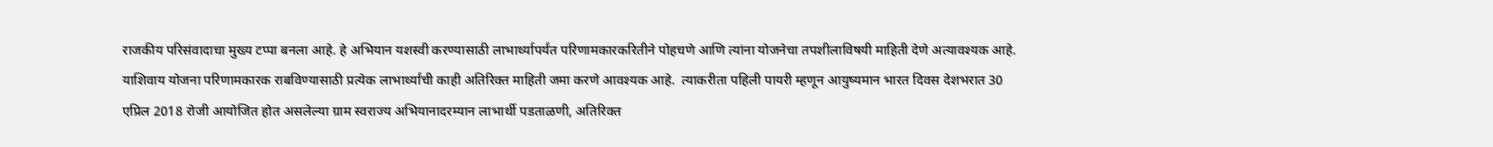राजकीय परिसंवादाचा मुख्य टप्पा बनला आहे. हे अभियान यशस्वी करण्यासाठी लाभार्थ्यापर्यंत परिणामकारकरितीने पोहचणे आणि त्यांना योजनेचा तपशीलाविषयी माहिती देणे अत्यावश्यक आहे. याशिवाय योजना परिणामकारक राबविण्यासाठी प्रत्येक लाभार्थ्यांची काही अतिरिक्त माहिती जमा करणे आवश्यक आहे.  त्याकरीता पहिली पायरी म्हणून आयुष्यमान भारत दिवस देशभरात 30 एप्रिल 2018 रोजी आयोजित होत असलेल्या ग्राम स्वराज्य अभियानादरम्यान लाभार्थी पडताळणी, अतिरिक्त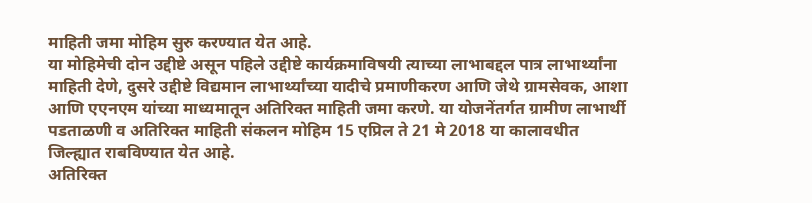माहिती जमा मोहिम सुरु करण्यात येत आहे.
या मोहिमेची दोन उद्दीष्टे असून पहिले उद्दीष्टे कार्यक्रमाविषयी त्याच्या लाभाबद्दल पात्र लाभार्थ्यांना माहिती देणे, दुसरे उद्दीष्टे विद्यमान लाभार्थ्यांच्या यादीचे प्रमाणीकरण आणि जेथे ग्रामसेवक, आशा आणि एएनएम यांच्या माध्यमातून अतिरिक्त माहिती जमा करणे. या योजनेंतर्गत ग्रामीण लाभार्थी पडताळणी व अतिरिक्त माहिती संकलन मोहिम 15 एप्रिल ते 21 मे 2018 या कालावधीत जिल्ह्यात राबविण्यात येत आहे.
अतिरिक्त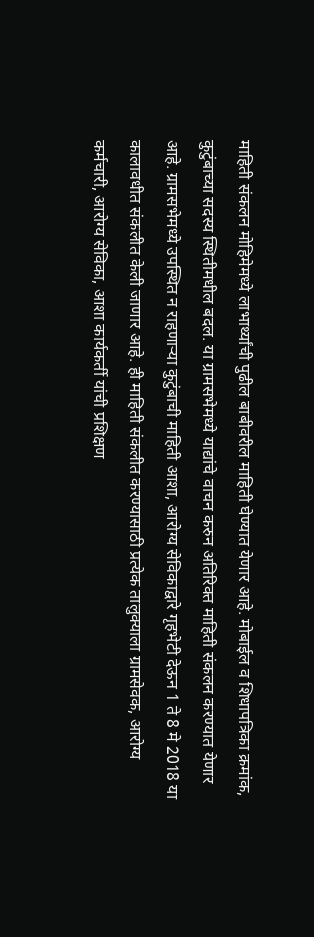माहिती संकलन मोहिमेमध्ये लाभार्थ्यांची पुढील बाबीवरील माहिती घेण्यात येणार आहे. मोबाईल व शिधापत्रिका क्रमांक, कुटुंबाच्या सदस्य स्थितीमधील बदल. या ग्रामसभेमध्ये याद्यांचे वाचन करुन अतिरिक्त माहिती संकलन करण्यात येणार आहे. ग्रामसभेमध्ये उपस्थित न राहणाऱ्या कुटुंबाची माहिती आशा, आरोग्य सेविकाद्वारे गृहभेटी देऊन 1 ते 8 मे 2018 या कालावधीत संकलीत केली जाणार आहे. ही माहिती संकलीत करण्यासाठी प्रत्येक तालुक्याला ग्रामसेवक, आरोग्य कर्मचारी, आरोग्य सेविका, आशा कार्यकर्ती यांची प्रशिक्षण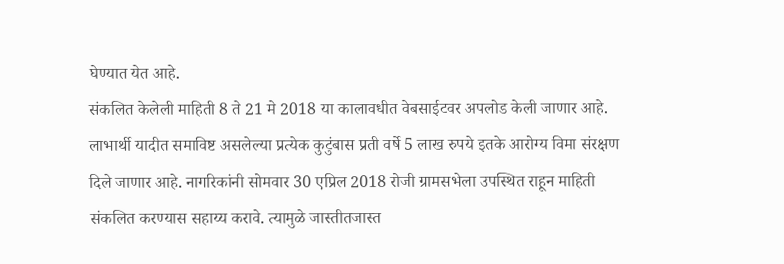घेण्यात येत आहे.
संकलित केलेली माहिती 8 ते 21 मे 2018 या कालावधीत वेबसाईटवर अपलोड केली जाणार आहे. लाभार्थी यादीत समाविष्ट असलेल्या प्रत्येक कुटुंबास प्रती वर्षे 5 लाख रुपये इतके आरोग्य विमा संरक्षण दिले जाणार आहे. नागरिकांनी सोमवार 30 एप्रिल 2018 रोजी ग्रामसभेला उपस्थित राहून माहिती संकलित करण्यास सहाय्य करावे. त्यामुळे जास्तीतजास्त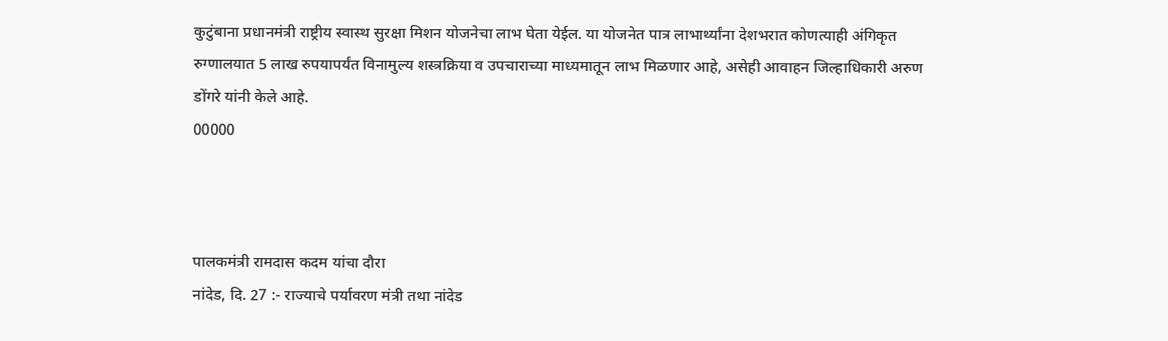कुटुंबाना प्रधानमंत्री राष्ट्रीय स्वास्थ सुरक्षा मिशन योजनेचा लाभ घेता येईल. या योजनेत पात्र लाभार्थ्यांना देशभरात कोणत्याही अंगिकृत रुग्णालयात 5 लाख रुपयापर्यंत विनामुल्य शस्त्रक्रिया व उपचाराच्या माध्यमातून लाभ मिळणार आहे, असेही आवाहन जिल्हाधिकारी अरुण डोंगरे यांनी केले आहे.
00000



पालकमंत्री रामदास कदम यांचा दौरा
नांदेड, दि. 27 :- राज्याचे पर्यावरण मंत्री तथा नांदेड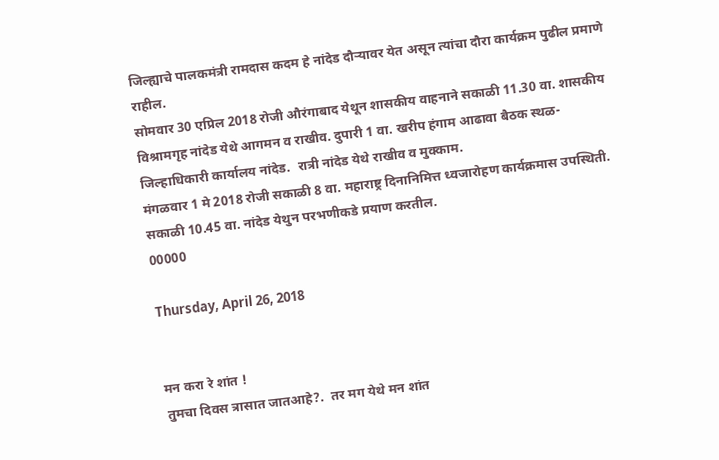जिल्ह्याचे पालकमंत्री रामदास कदम हे नांदेड दौऱ्यावर येत असून त्यांचा दौरा कार्यक्रम पुढील प्रमाणे राहील.
सोमवार 30 एप्रिल 2018 रोजी औरंगाबाद येथून शासकीय वाहनाने सकाळी 11.30 वा. शासकीय विश्रामगृह नांदेड येथे आगमन व राखीव. दुपारी 1 वा. खरीप हंगाम आढावा बैठक स्थळ- जिल्हाधिकारी कार्यालय नांदेड.  रात्री नांदेड येथे राखीव व मुक्काम.
मंगळवार 1 मे 2018 रोजी सकाळी 8 वा. महाराष्ट्र दिनानिमित्त ध्वजारोहण कार्यक्रमास उपस्थिती. सकाळी 10.45 वा. नांदेड येथुन परभणीकडे प्रयाण करतील.
00000

Thursday, April 26, 2018


मन करा रे शांत !
तुमचा दिवस त्रासात जातआहे?.  तर मग येथे मन शांत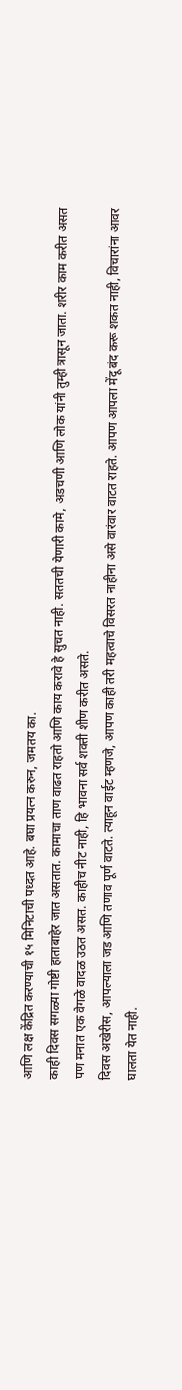आणि लक्ष केंद्रित करण्याची १५ मिनिटाची पध्दत आहे. बघा प्रयत्न करुन, जमतय का.
काही दिवस सगळ्या गोष्टी हाताबाहेर जात असतात. कामाचा ताण वाढत राहतो आणि काय करावे हे सुचत नाही. सततची येणारी कामे, अडचणी आणि लोक यांनी तुम्ही त्रासून जाता. शरीर काम करीत असत पण मनात एक वेगळे वादळ उठत असत. काहीच नीट नाही, हि भावना सर्व शक्ती शीण करीत असते.
दिवस अखेरीस, आपल्याला जड आणि तणाव पूर्ण वाटते. त्याहून वाईट म्हणजे, आपण काही तरी महत्वाचे विसरत नाहीना असे वारंवार वाटत राहते. आपण आपला मेंदू बंद करू शकत नाही, विचारांना आवर घालता येत नाही.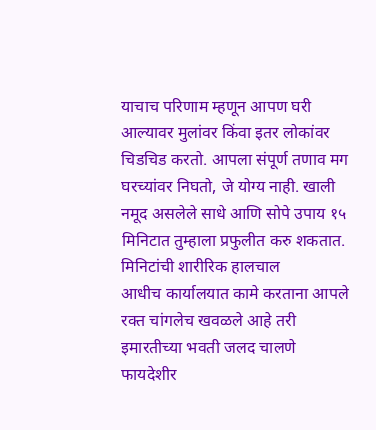याचाच परिणाम म्हणून आपण घरी आल्यावर मुलांवर किंवा इतर लोकांवर चिडचिड करतो. आपला संपूर्ण तणाव मग घरच्यांवर निघतो, जे योग्य नाही. खाली नमूद असलेले साधे आणि सोपे उपाय १५ मिनिटात तुम्हाला प्रफुलीत करु शकतात.
मिनिटांची शारीरिक हालचाल
आधीच कार्यालयात कामे करताना आपले रक्त चांगलेच खवळले आहे तरी इमारतीच्या भवती जलद चालणे फायदेशीर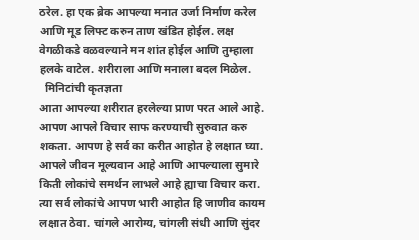ठरेल. हा एक ब्रेक आपल्या मनात उर्जा निर्माण करेल आणि मूड लिफ्ट करुन ताण खंडित होईल. लक्ष वेगळीकडे वळवल्याने मन शांत होईल आणि तुम्हाला हलके वाटेल. शरीराला आणि मनाला बदल मिळेल.
  मिनिटांची कृतज्ञता
आता आपल्या शरीरात हरलेल्या प्राण परत आले आहे. आपण आपले विचार साफ करण्याची सुरुवात करु शकता. आपण हे सर्व का करीत आहोत हे लक्षात घ्या. आपले जीवन मूल्यवान आहे आणि आपल्याला सुमारे किती लोकांचे समर्थन लाभले आहे ह्याचा विचार करा. त्या सर्व लोकांचे आपण भारी आहोत हि जाणीव कायम लक्षात ठेवा. चांगले आरोग्य, चांगली संधी आणि सुंदर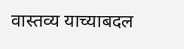वास्तव्य याच्याबदल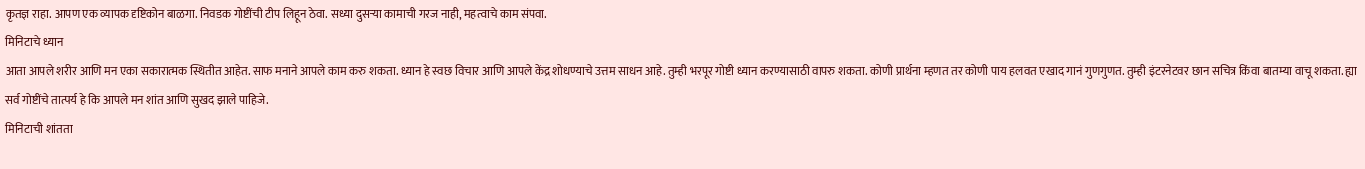कृतज्ञ राहा. आपण एक व्यापक दृष्टिकोन बाळगा. निवडक गोष्टींची टीप लिहून ठेवा. सध्या दुसऱ्या कामाची गरज नाही, महत्वाचे काम संपवा.
मिनिटाचे ध्यान
आता आपले शरीर आणि मन एका सकारात्मक स्थितीत आहेत. साफ मनाने आपले काम करु शकता. ध्यान हे स्वछ विचार आणि आपले केंद्र शोधण्याचे उत्तम साधन आहे. तुम्ही भरपूर गोष्टी ध्यान करण्यासाठी वापरु शकता. कोणी प्रार्थना म्हणत तर कोणी पाय हलवत एखाद गानं गुणगुणत. तुम्ही इंटरनेटवर छान सचित्र किंवा बातम्या वाचू शकता. ह्या सर्व गोष्टींचे तात्पर्य हे कि आपले मन शांत आणि सुखद झाले पाहिजे.
मिनिटाची शांतता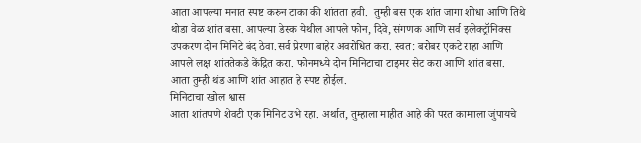आता आपल्या मनात स्पष्ट करुन टाका की शांतता हवी.  तुम्ही बस एक शांत जागा शोधा आणि तिथे थोडा वेळ शांत बसा. आपल्या डेस्क येथील आपले फोन, दिवे, संगणक आणि सर्व इलेक्ट्रॉनिक्स उपकरण दोन मिनिटे बंद ठेवा.सर्व प्रेरणा बाहेर अवरोधित करा. स्वत: बरोबर एकटे राहा आणि आपले लक्ष शांततेकडे केंद्रित करा. फोनमध्ये दोन मिनिटाचा टाइमर सेट करा आणि शांत बसा. आता तुम्ही थंड आणि शांत आहात हे स्पष्ट होईल.
मिनिटाचा खोल श्वास
आता शांतपणे शेवटी एक मिनिट उभे रहा. अर्थात, तुम्हाला माहीत आहे की परत कामाला जुंपायचे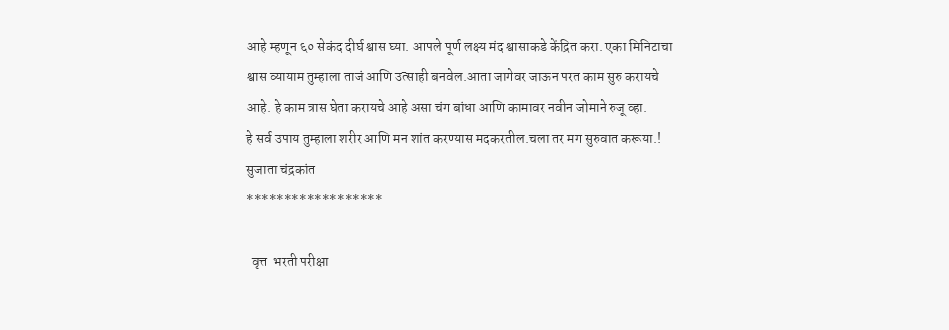आहे म्हणून ६० सेकंद दीर्घ श्वास घ्या. आपले पूर्ण लक्ष्य मंद श्वासाकडे केंद्रित करा. एका मिनिटाचा श्वास व्यायाम तुम्हाला ताजं आणि उत्साही बनवेल.आता जागेवर जाऊन परत काम सुरु करायचे आहे. हे काम त्रास घेता करायचे आहे असा चंग बांधा आणि कामावर नवीन जोमाने रुजू व्हा.
हे सर्व उपाय तुम्हाला शरीर आणि मन शांत करण्यास मदकरतील.चला तर मग सुरुवात करूया.!
सुजाता चंद्रकांत
******************

  वृत्त  भरती परीक्षा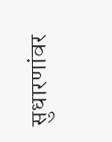सुधारणांवर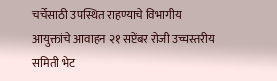चर्चेसाठी उपस्थित राहण्याचे विभागीय आयुक्तांचे आवाहन २१ सप्टेंबर रोजी उच्चस्तरीय समिती भेट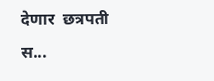देणार  छत्रपती स...